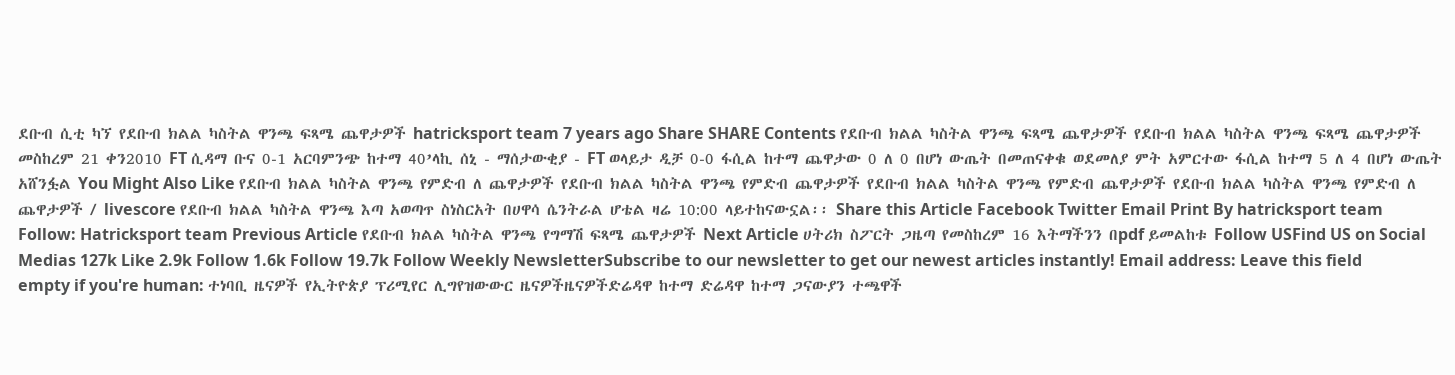ደቡብ ሲቲ ካኘ የደቡብ ክልል ካስትል ዋንጫ ፍጻሜ ጨዋታዎች hatricksport team 7 years ago Share SHARE Contents የደቡብ ክልል ካስትል ዋንጫ ፍጻሜ ጨዋታዎች የደቡብ ክልል ካስትል ዋንጫ ፍጻሜ ጨዋታዎች መስከረም 21 ቀን2010 FT ሲዳማ ቡና 0-1 አርባምንጭ ከተማ 40’ላኪ ሰኒ - ማሰታውቂያ - FT ወላይታ ዲቻ 0-0 ፋሲል ከተማ ጨዋታው 0 ለ 0 በሆነ ውጤት በመጠናቀቁ ወደመለያ ምት አምርተው ፋሲል ከተማ 5 ለ 4 በሆነ ውጤት አሸንፏል You Might Also Like የደቡብ ክልል ካስትል ዋንጫ የምድብ ለ ጨዋታዎች የደቡብ ክልል ካስትል ዋንጫ የምድብ ጨዋታዎች የደቡብ ክልል ካስትል ዋንጫ የምድብ ጨዋታዎች የደቡብ ክልል ካስትል ዋንጫ የምድብ ለ ጨዋታዎች / livescore የደቡብ ክልል ካስትል ዋንጫ እጣ አወጣጥ ስነስርአት በሀዋሳ ሴንትራል ሆቴል ዛሬ 10:00 ላይተከናውኗል፡፡ Share this Article Facebook Twitter Email Print By hatricksport team Follow: Hatricksport team Previous Article የደቡብ ክልል ካስትል ዋንጫ የግማሽ ፍጻሜ ጨዋታዎች Next Article ሀትሪክ ስፖርት ጋዜጣ የመስከረም 16 እትማችንን በpdf ይመልከቱ Follow USFind US on Social Medias 127k Like 2.9k Follow 1.6k Follow 19.7k Follow Weekly NewsletterSubscribe to our newsletter to get our newest articles instantly! Email address: Leave this field empty if you're human: ተነባቢ ዜናዎች የኢትዮጵያ ፕሪሚየር ሊግየዝውውር ዜናዎችዜናዎችድሬዳዋ ከተማ ድሬዳዋ ከተማ ጋናውያን ተጫዋች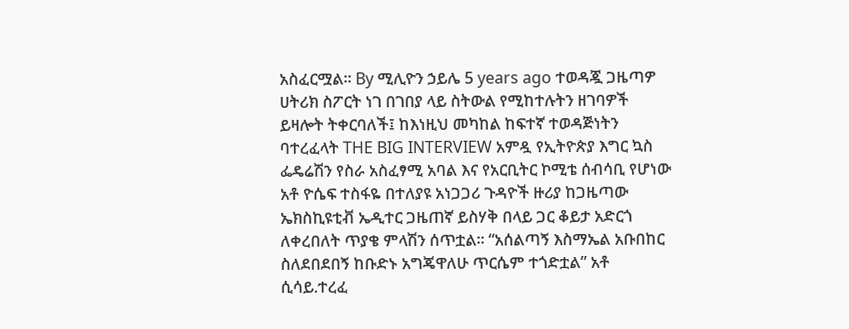አስፈርሟል። By ሚሊዮን ኃይሌ 5 years ago ተወዳጇ ጋዜጣዎ ሀትሪክ ስፖርት ነገ በገበያ ላይ ስትውል የሚከተሉትን ዘገባዎች ይዛሎት ትቀርባለች፤ ከእነዚህ መካከል ከፍተኛ ተወዳጅነትን ባተረፈላት THE BIG INTERVIEW አምዷ የኢትዮጵያ እግር ኳስ ፌዴሬሽን የስራ አስፈፃሚ አባል እና የአርቢትር ኮሚቴ ሰብሳቢ የሆነው አቶ ዮሴፍ ተስፋዬ በተለያዩ አነጋጋሪ ጉዳዮች ዙሪያ ከጋዜጣው ኤክስኪዩቲቭ ኤዲተር ጋዜጠኛ ይስሃቅ በላይ ጋር ቆይታ አድርጎ ለቀረበለት ጥያቄ ምላሽን ሰጥቷል፡፡ “አሰልጣኝ እስማኤል አቡበከር ስለደበደበኝ ከቡድኑ አግጄዋለሁ ጥርሴም ተጎድቷል” አቶ ሲሳይ.ተረፈ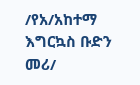/የአ/አከተማ እግርኳስ ቡድን መሪ/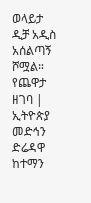ወላይታ ዲቻ አዲስ አሰልጣኝ ሾሟል። የጨዋታ ዘገባ | ኢትዮጵያ መድኅን ድሬዳዋ ከተማን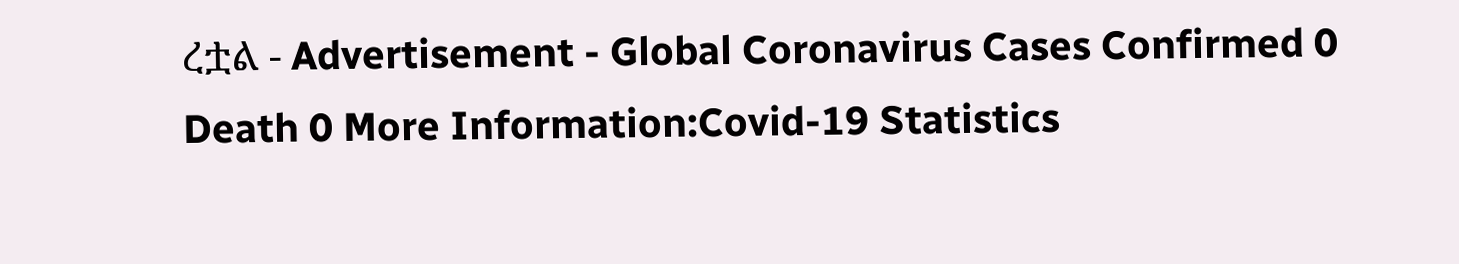ረቷል - Advertisement - Global Coronavirus Cases Confirmed 0 Death 0 More Information:Covid-19 Statistics